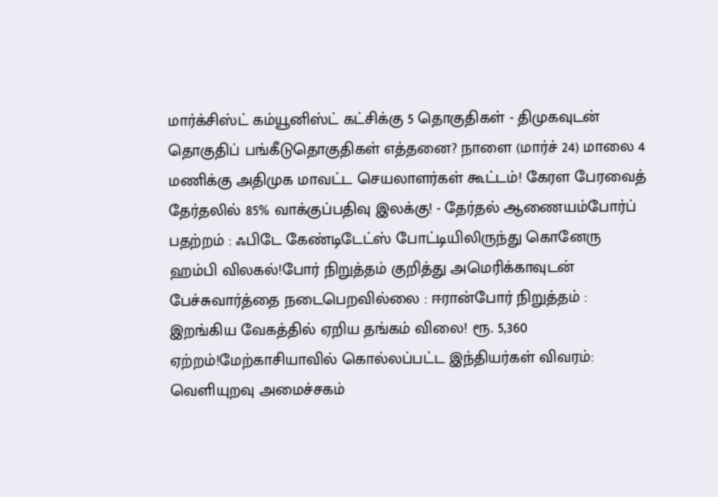மார்க்சிஸ்ட் கம்யூனிஸ்ட் கட்சிக்கு 5 தொகுதிகள் - திமுகவுடன் தொகுதிப் பங்கீடுதொகுதிகள் எத்தனை? நாளை (மார்ச் 24) மாலை 4 மணிக்கு அதிமுக மாவட்ட செயலாளர்கள் கூட்டம்! கேரள பேரவைத் தேர்தலில் 85% வாக்குப்பதிவு இலக்கு! - தேர்தல் ஆணையம்போர்ப் பதற்றம் : ஃபிடே கேண்டிடேட்ஸ் போட்டியிலிருந்து கொனேரு ஹம்பி விலகல்!போர் நிறுத்தம் குறித்து அமெரிக்காவுடன் பேச்சுவார்த்தை நடைபெறவில்லை : ஈரான்போர் நிறுத்தம் : இறங்கிய வேகத்தில் ஏறிய தங்கம் விலை! ரூ. 5,360 ஏற்றம்!மேற்காசியாவில் கொல்லப்பட்ட இந்தியர்கள் விவரம்: வெளியுறவு அமைச்சகம்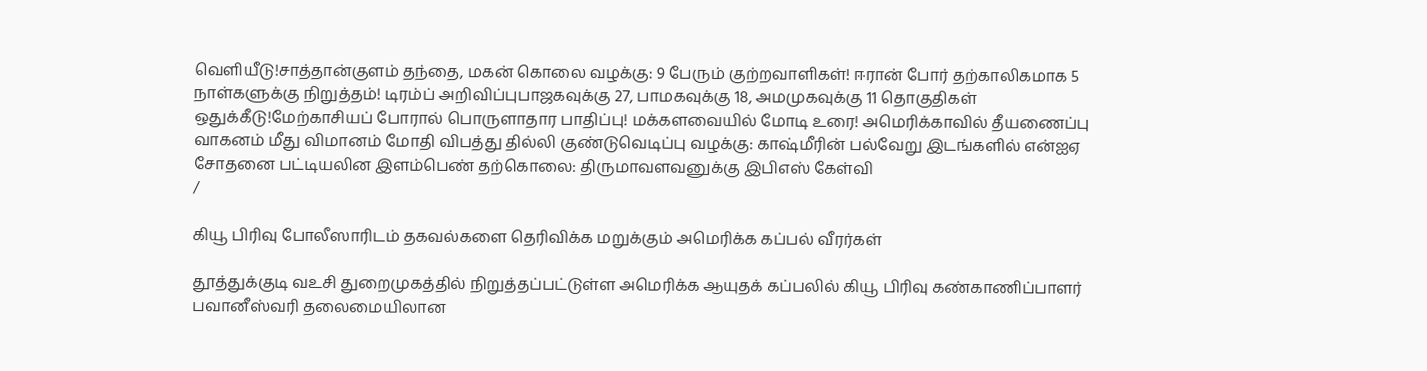வெளியீடு!சாத்தான்குளம் தந்தை, மகன் கொலை வழக்கு: 9 பேரும் குற்றவாளிகள்! ஈரான் போர் தற்காலிகமாக 5 நாள்களுக்கு நிறுத்தம்! டிரம்ப் அறிவிப்புபாஜகவுக்கு 27, பாமகவுக்கு 18, அமமுகவுக்கு 11 தொகுதிகள் ஒதுக்கீடு!மேற்காசியப் போரால் பொருளாதார பாதிப்பு! மக்களவையில் மோடி உரை! அமெரிக்காவில் தீயணைப்பு வாகனம் மீது விமானம் மோதி விபத்து தில்லி குண்டுவெடிப்பு வழக்கு: காஷ்மீரின் பல்வேறு இடங்களில் என்ஐஏ சோதனை பட்டியலின இளம்பெண் தற்கொலை: திருமாவளவனுக்கு இபிஎஸ் கேள்வி
/

கியூ பிரிவு போலீஸாரிடம் தகவல்களை தெரிவிக்க மறுக்கும் அமெரிக்க கப்பல் வீரர்கள்

தூத்துக்குடி வஉசி துறைமுகத்தில் நிறுத்தப்பட்டுள்ள அமெரிக்க ஆயுதக் கப்பலில் கியூ பிரிவு கண்காணிப்பாளர் பவானீஸ்வரி தலைமையிலான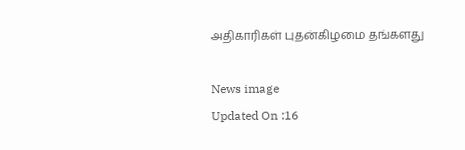அதிகாரிகள் புதன்கிழமை தங்களது

News image
Updated On :16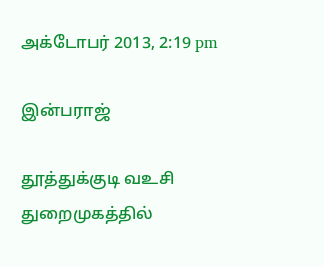அக்டோபர் 2013, 2:19 pm

இன்பராஜ்

தூத்துக்குடி வஉசி துறைமுகத்தில்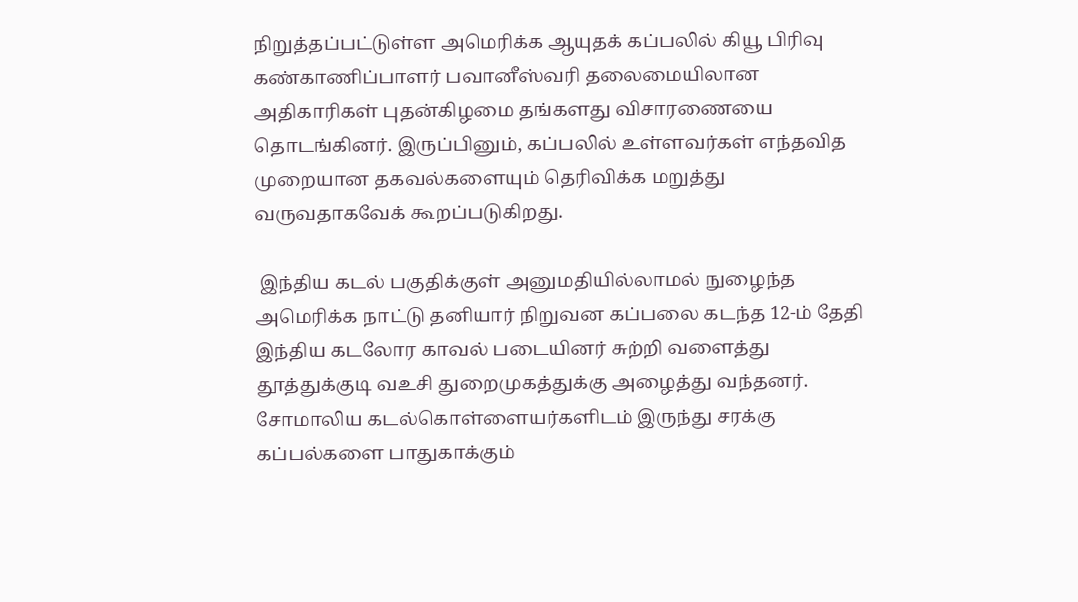நிறுத்தப்பட்டுள்ள அமெரிக்க ஆயுதக் கப்பலில் கியூ பிரிவு கண்காணிப்பாளர் பவானீஸ்வரி தலைமையிலான அதிகாரிகள் புதன்கிழமை தங்களது விசாரணையை தொடங்கினர். இருப்பினும், கப்பலில் உள்ளவர்கள் எந்தவித முறையான தகவல்களையும் தெரிவிக்க மறுத்து வருவதாகவேக் கூறப்படுகிறது.

 இந்திய கடல் பகுதிக்குள் அனுமதியில்லாமல் நுழைந்த அமெரிக்க நாட்டு தனியார் நிறுவன கப்பலை கடந்த 12-ம் தேதி இந்திய கடலோர காவல் படையினர் சுற்றி வளைத்து தூத்துக்குடி வஉசி துறைமுகத்துக்கு அழைத்து வந்தனர். சோமாலிய கடல்கொள்ளையர்களிடம் இருந்து சரக்கு கப்பல்களை பாதுகாக்கும்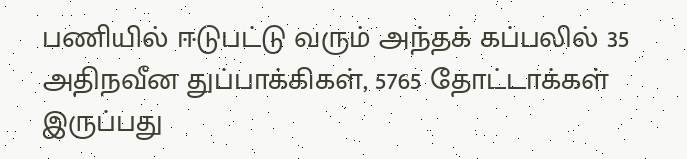பணியில் ஈடுபட்டு வரும் அந்தக் கப்பலில் 35 அதிநவீன துப்பாக்கிகள், 5765 தோட்டாக்கள் இருப்பது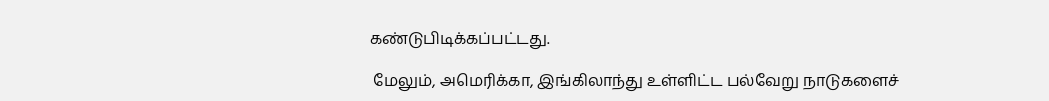கண்டுபிடிக்கப்பட்டது.

 மேலும், அமெரிக்கா, இங்கிலாந்து உள்ளிட்ட பல்வேறு நாடுகளைச்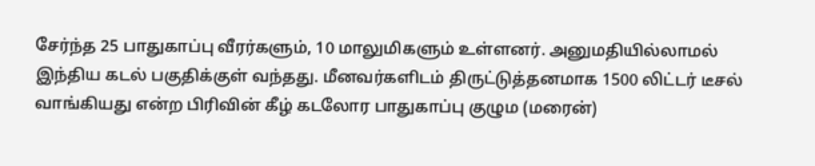சேர்ந்த 25 பாதுகாப்பு வீரர்களும், 10 மாலுமிகளும் உள்ளனர். அனுமதியில்லாமல் இந்திய கடல் பகுதிக்குள் வந்தது. மீனவர்களிடம் திருட்டுத்தனமாக 1500 லிட்டர் டீசல் வாங்கியது என்ற பிரிவின் கீழ் கடலோர பாதுகாப்பு குழும (மரைன்)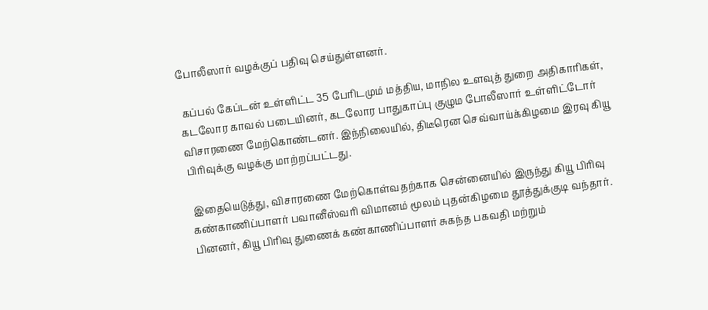போலீஸார் வழக்குப் பதிவு செய்துள்ளனர்.

 கப்பல் கேப்டன் உள்ளிட்ட 35 பேரிடமும் மத்திய, மாநில உளவுத் துறை அதிகாரிகள், கடலோர காவல் படையினர், கடலோர பாதுகாப்பு குழும போலீஸார் உள்ளிட்டோர் விசாரணை மேற்கொண்டனர். இந்நிலையில், திடீரென செவ்வாய்க்கிழமை இரவு கியூ பிரிவுக்கு வழக்கு மாற்றப்பட்டது.

 இதையெடுத்து, விசாரணை மேற்கொள்வதற்காக சென்னையில் இருந்து கியூ பிரிவு கண்காணிப்பாளர் பவானீஸ்வரி விமானம் மூலம் புதன்கிழமை தூத்துக்குடி வந்தார். பினனர், கியூ பிரிவு துணைக் கண்காணிப்பாளர் சுகந்த பகவதி மற்றும்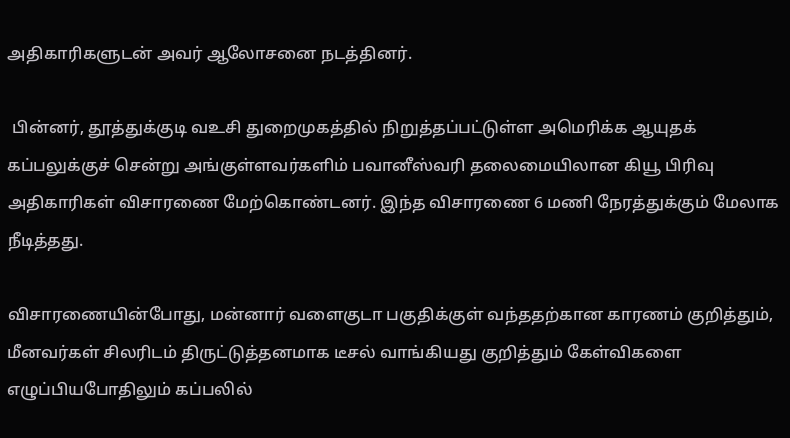அதிகாரிகளுடன் அவர் ஆலோசனை நடத்தினர்.

 பின்னர், தூத்துக்குடி வஉசி துறைமுகத்தில் நிறுத்தப்பட்டுள்ள அமெரிக்க ஆயுதக் கப்பலுக்குச் சென்று அங்குள்ளவர்களிம் பவானீஸ்வரி தலைமையிலான கியூ பிரிவு அதிகாரிகள் விசாரணை மேற்கொண்டனர். இந்த விசாரணை 6 மணி நேரத்துக்கும் மேலாக நீடித்தது.

விசாரணையின்போது, மன்னார் வளைகுடா பகுதிக்குள் வந்ததற்கான காரணம் குறித்தும், மீனவர்கள் சிலரிடம் திருட்டுத்தனமாக டீசல் வாங்கியது குறித்தும் கேள்விகளை எழுப்பியபோதிலும் கப்பலில்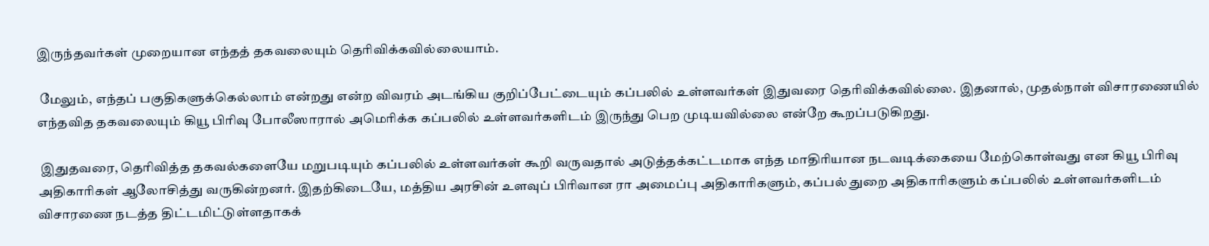இருந்தவர்கள் முறையான எந்தத் தகவலையும் தெரிவிக்கவில்லையாம்.

 மேலும், எந்தப் பகுதிகளுக்கெல்லாம் என்றது என்ற விவரம் அடங்கிய குறிப்பேட்டையும் கப்பலில் உள்ளவர்கள் இதுவரை தெரிவிக்கவில்லை. இதனால், முதல்நாள் விசாரணையில் எந்தவித தகவலையும் கியூ பிரிவு போலீஸாரால் அமெரிக்க கப்பலில் உள்ளவர்களிடம் இருந்து பெற முடியவில்லை என்றே கூறப்படுகிறது.

 இதுதவரை, தெரிவித்த தகவல்களையே மறுபடியும் கப்பலில் உள்ளவர்கள் கூறி வருவதால் அடுத்தக்கட்டமாக எந்த மாதிரியான நடவடிக்கையை மேற்கொள்வது என கியூ பிரிவு அதிகாரிகள் ஆலோசித்து வருகின்றனர். இதற்கிடையே, மத்திய அரசின் உளவுப் பிரிவான ரா அமைப்பு அதிகாரிகளும், கப்பல் துறை அதிகாரிகளும் கப்பலில் உள்ளவர்களிடம் விசாரணை நடத்த திட்டமிட்டுள்ளதாகக்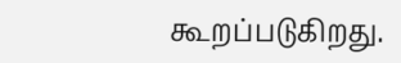கூறப்படுகிறது.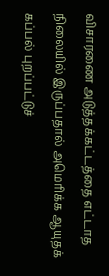விசாரணை அடுத்தக்கட்டத்தை எட்டாத நிலையில் இருப்பதால் அமெரிக்க ஆயுதக் கப்பல் புறப்பட்டுச்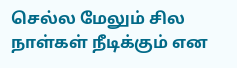செல்ல மேலும் சில நாள்கள் நீடிக்கும் என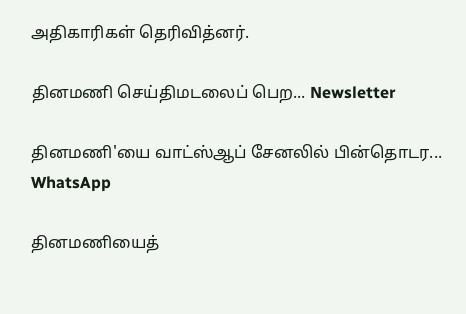அதிகாரிகள் தெரிவித்னர்.

தினமணி செய்திமடலைப் பெற... Newsletter

தினமணி'யை வாட்ஸ்ஆப் சேனலில் பின்தொடர... WhatsApp

தினமணியைத்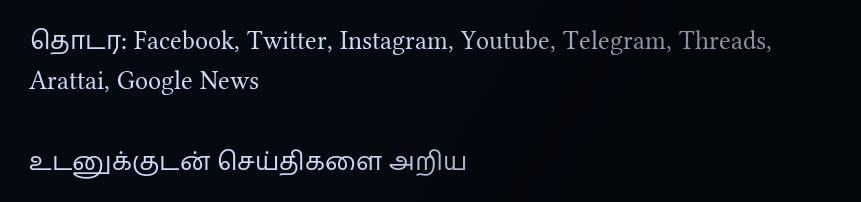தொடர: Facebook, Twitter, Instagram, Youtube, Telegram, Threads, Arattai, Google News

உடனுக்குடன் செய்திகளை அறிய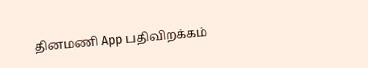தினமணி App பதிவிறக்கம்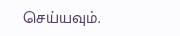செய்யவும்.